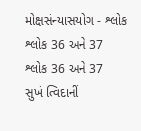મોક્ષસંન્યાસયોગ - શ્લોક શ્લોક 36 અને 37
શ્લોક 36 અને 37
સુખં ત્વિદાનીં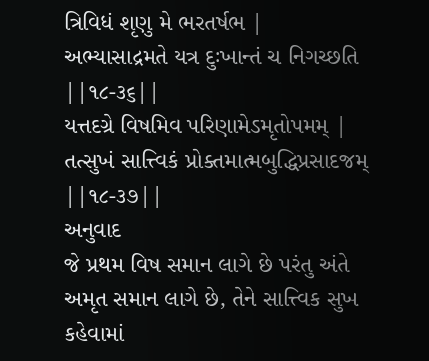ત્રિવિધં શૃણુ મે ભરતર્ષભ |
અભ્યાસાદ્રમતે યત્ર દુઃખાન્તં ચ નિગચ્છતિ ||૧૮-૩૬||
યત્તદગ્રે વિષમિવ પરિણામેઽમૃતોપમમ્ |
તત્સુખં સાત્ત્વિકં પ્રોક્તમાત્મબુદ્ધિપ્રસાદજમ્ ||૧૮-૩૭||
અનુવાદ
જે પ્રથમ વિષ સમાન લાગે છે પરંતુ અંતે અમૃત સમાન લાગે છે, તેને સાત્ત્વિક સુખ કહેવામાં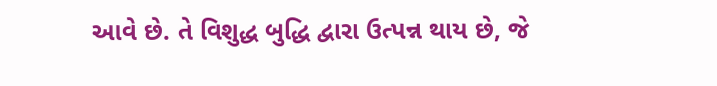આવે છે. તે વિશુદ્ધ બુદ્ધિ દ્વારા ઉત્પન્ન થાય છે, જે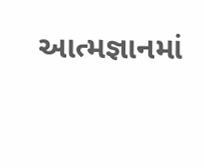આત્મજ્ઞાનમાં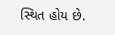સ્થિત હોય છે.